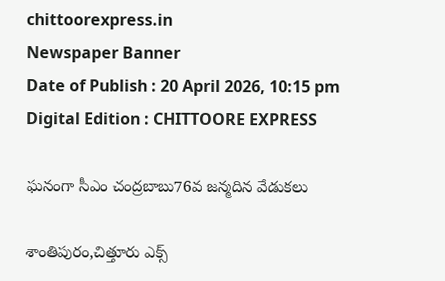chittoorexpress.in
Newspaper Banner
Date of Publish : 20 April 2026, 10:15 pm Digital Edition : CHITTOORE EXPRESS

ఘనంగా సీఎం చంద్రబాబు76వ జన్మదిన వేడుకలు

శాంతిపురం,చిత్తూరు ఎక్స్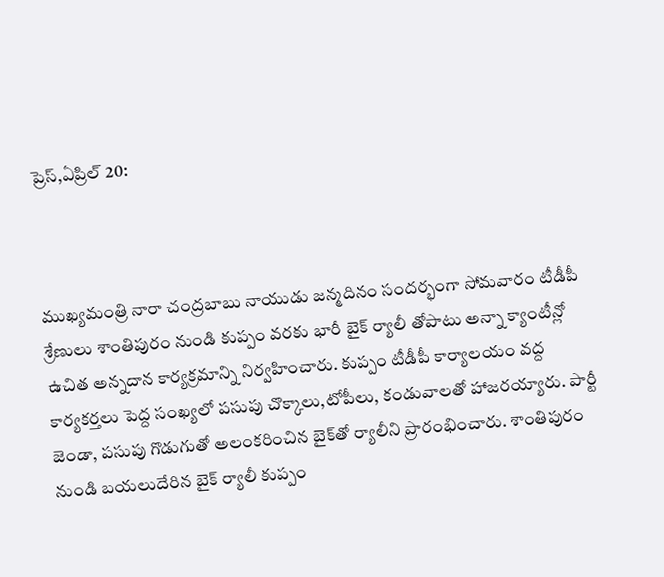ప్రెస్,ఏప్రిల్ 20:



ముఖ్యమంత్రి నారా చంద్రబాబు నాయుడు జన్మదినం సందర్భంగా సోమవారం టీడీపీ శ్రేణులు శాంతిపురం నుండి కుప్పం వరకు భారీ బైక్ ర్యాలీ తోపాటు అన్నా క్యాంటీన్లో ఉచిత అన్నదాన కార్యక్రమాన్ని నిర్వహించారు. కుప్పం టీడీపీ కార్యాలయం వద్ద కార్యకర్తలు పెద్ద సంఖ్యలో పసుపు చొక్కాలు,టోపీలు, కండువాలతో హాజరయ్యారు. పార్టీ జెండా, పసుపు గొడుగుతో అలంకరించిన బైక్‌తో ర్యాలీని ప్రారంభించారు. శాంతిపురం నుండి బయలుదేరిన బైక్ ర్యాలీ కుప్పం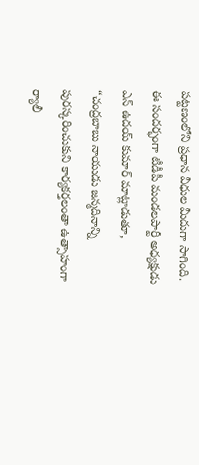పట్టణంలోని ప్రధాన వీధుల మీదుగా సాగింది. ఈ సందర్భంగా టీడీపీ మండలపార్టీ అధ్యక్షుడు ఎన్ ఉదయ్ కుమార్ మాట్లాడుతూ, “చంద్రబాబు నాయుడు జన్మదినాన్ని పురస్కరించుకుని కార్యకర్తలంతా ఉత్సాహంగా ర్యాలీ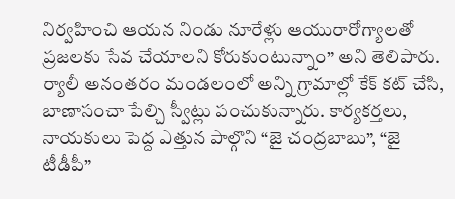నిర్వహించి ఆయన నిండు నూరేళ్లు ఆయురారోగ్యాలతో ప్రజలకు సేవ చేయాలని కోరుకుంటున్నాం” అని తెలిపారు. ర్యాలీ అనంతరం మండలంలో అన్ని గ్రామాల్లో కేక్ కట్ చేసి, బాణాసంచా పేల్చి స్వీట్లు పంచుకున్నారు. కార్యకర్తలు, నాయకులు పెద్ద ఎత్తున పాల్గొని “జై చంద్రబాబు”, “జై టీడీపీ”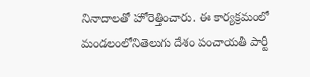నినాదాలతో హోరెత్తించారు. ఈ కార్యక్రమంలో మండలంలోనితెలుగు దేశం పంచాయతీ పార్టీ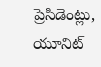ప్రెసిడెంట్లు, యూనిట్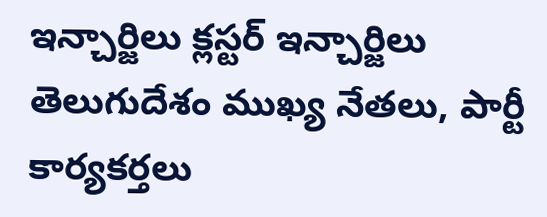ఇన్చార్జిలు క్లస్టర్ ఇన్చార్జిలు తెలుగుదేశం ముఖ్య నేతలు, పార్టీ కార్యకర్తలు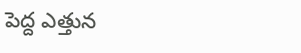పెద్ద ఎత్తున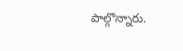పాల్గొన్నారు.